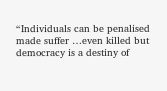“Individuals can be penalised made suffer …even killed but democracy is a destiny of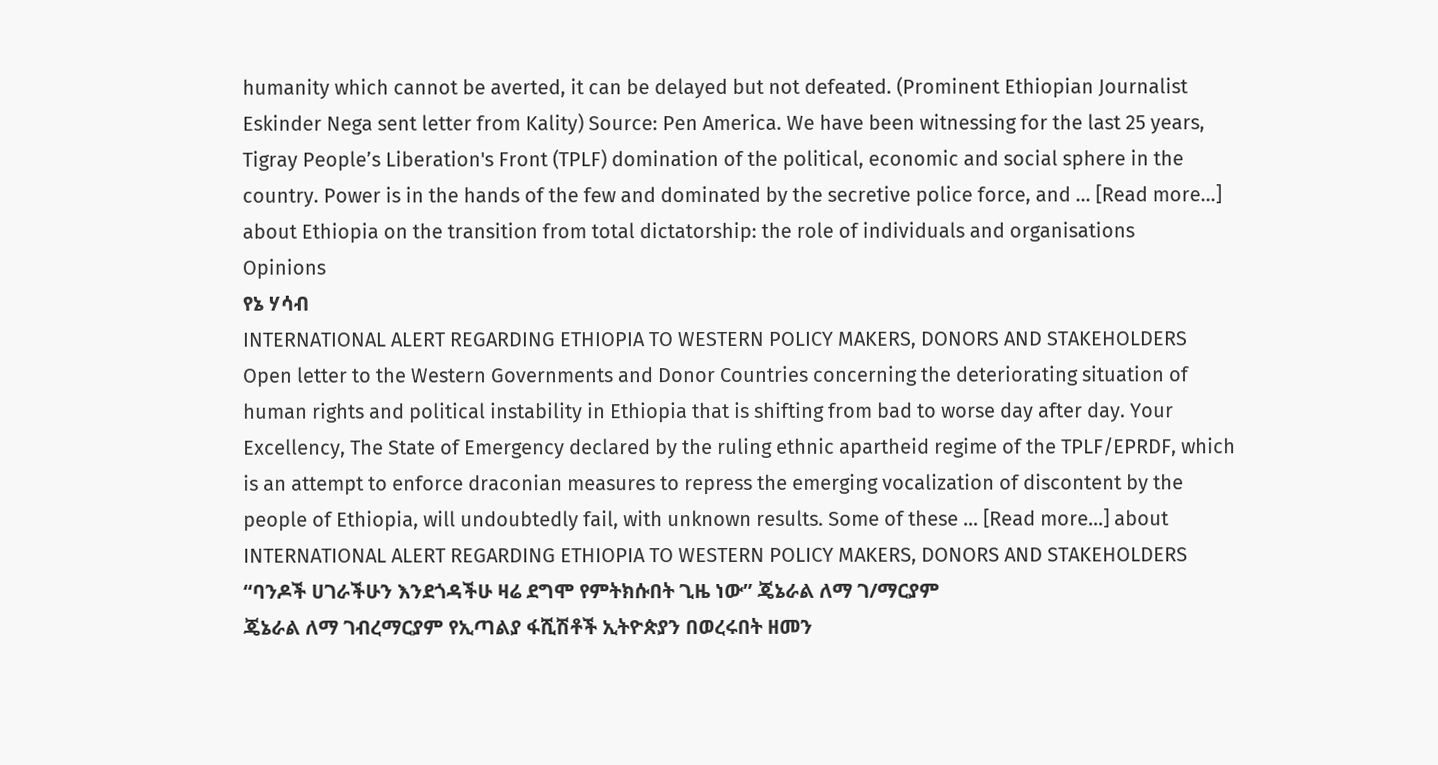humanity which cannot be averted, it can be delayed but not defeated. (Prominent Ethiopian Journalist Eskinder Nega sent letter from Kality) Source: Pen America. We have been witnessing for the last 25 years, Tigray People’s Liberation's Front (TPLF) domination of the political, economic and social sphere in the country. Power is in the hands of the few and dominated by the secretive police force, and … [Read more...] about Ethiopia on the transition from total dictatorship: the role of individuals and organisations
Opinions
የኔ ሃሳብ
INTERNATIONAL ALERT REGARDING ETHIOPIA TO WESTERN POLICY MAKERS, DONORS AND STAKEHOLDERS
Open letter to the Western Governments and Donor Countries concerning the deteriorating situation of human rights and political instability in Ethiopia that is shifting from bad to worse day after day. Your Excellency, The State of Emergency declared by the ruling ethnic apartheid regime of the TPLF/EPRDF, which is an attempt to enforce draconian measures to repress the emerging vocalization of discontent by the people of Ethiopia, will undoubtedly fail, with unknown results. Some of these … [Read more...] about INTERNATIONAL ALERT REGARDING ETHIOPIA TO WESTERN POLICY MAKERS, DONORS AND STAKEHOLDERS
“ባንዶች ሀገራችሁን እንደጎዳችሁ ዛሬ ደግሞ የምትክሱበት ጊዜ ነው” ጄኔራል ለማ ገ/ማርያም
ጄኔራል ለማ ገብረማርያም የኢጣልያ ፋሺሽቶች ኢትዮጵያን በወረሩበት ዘመን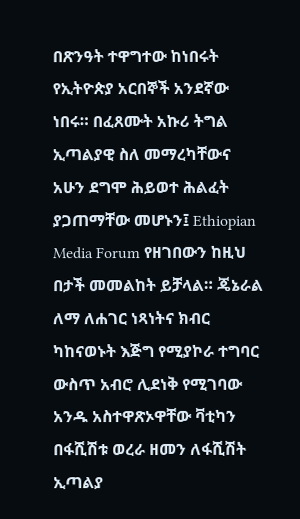በጽንዓት ተዋግተው ከነበሩት የኢትዮጵያ አርበኞች አንደኛው ነበሩ። በፈጸሙት አኩሪ ትግል ኢጣልያዊ ስለ መማረካቸውና አሁን ደግሞ ሕይወተ ሕልፈት ያጋጠማቸው መሆኑን፤ Ethiopian Media Forum የዘገበውን ከዚህ በታች መመልከት ይቻላል። ጄኔራል ለማ ለሐገር ነጻነትና ክብር ካከናወኑት እጅግ የሚያኮራ ተግባር ውስጥ አብሮ ሊደነቅ የሚገባው አንዱ አስተዋጽኦዋቸው ቫቲካን በፋሺሽቱ ወረራ ዘመን ለፋሺሽት ኢጣልያ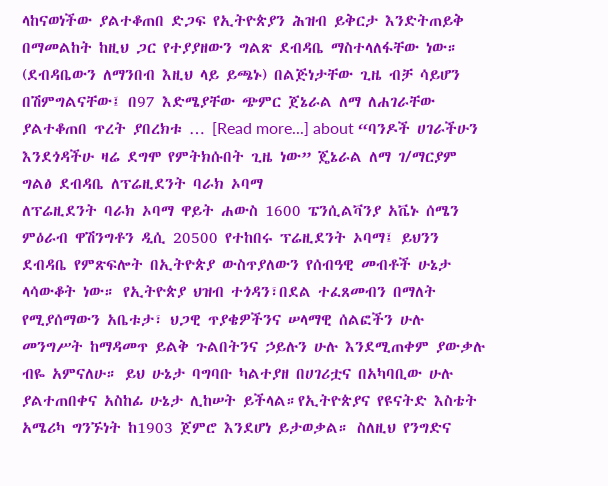ላከናወነችው ያልተቆጠበ ድጋፍ የኢትዮጵያን ሕዝብ ይቅርታ እንድትጠይቅ በማመልከት ከዚህ ጋር የተያያዘውን ግልጽ ደብዳቤ ማስተላለፋቸው ነው። (ደብዳቤውን ለማንበብ እዚህ ላይ ይጫኑ) በልጅነታቸው ጊዜ ብቻ ሳይሆን በሽምግልናቸው፤ በ97 እድሜያቸው ጭምር ጀኔራል ለማ ለሐገራቸው ያልተቆጠበ ጥረት ያበረክቱ … [Read more...] about “ባንዶች ሀገራችሁን እንደጎዳችሁ ዛሬ ደግሞ የምትክሱበት ጊዜ ነው” ጄኔራል ለማ ገ/ማርያም
ግልፅ ደብዳቤ ለፕሬዚደንት ባራክ ኦባማ
ለፕሬዚደንት ባራክ ኦባማ ዋይት ሐውስ 1600 ፔንሲልቫንያ አቬኑ ሰሜን ምዕራብ ዋሽንግቶን ዲሲ 20500 የተከበሩ ፕሬዚደንት ኦባማ፤ ይህንን ደብዳቤ የምጽፍሎት በኢትዮጵያ ውስጥያለውን የሰብዓዊ መብቶች ሁኔታ ላሳውቆት ነው። የኢትዮጵያ ህዝብ ተጎዳን፣በደል ተፈጸመብን በማለት የሚያሰማውን አቤቱታ፣ ህጋዊ ጥያቄዎችንና ሠላማዊ ሰልፎችን ሁሉ መንግሥት ከማዳመጥ ይልቅ ጉልበትንና ኃይሉን ሁሉ እንደሚጠቀም ያውቃሉ ብዬ አምናለሁ። ይህ ሁኔታ ባግባቡ ካልተያዘ በሀገሪቷና በአካባቢው ሁሉ ያልተጠበቀና አስከፊ ሁኔታ ሊከሠት ይችላል።የኢትዮጵያና የዩናትድ እስቴት አሜሪካ ግንኙነት ከ1903 ጀምሮ እንደሆነ ይታወቃል። ስለዚህ የንግድና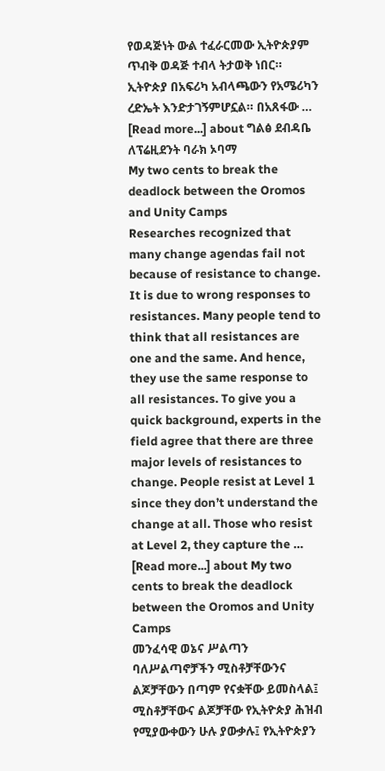የወዳጅነት ውል ተፈራርመው ኢትዮጵያም ጥብቅ ወዳጅ ተብላ ትታወቅ ነበር። ኢትዮጵያ በአፍሪካ አብላጫውን የአሜሪካን ረድኤት እንድታገኝምሆኗል። በአጸፋው … [Read more...] about ግልፅ ደብዳቤ ለፕሬዚደንት ባራክ ኦባማ
My two cents to break the deadlock between the Oromos and Unity Camps
Researches recognized that many change agendas fail not because of resistance to change. It is due to wrong responses to resistances. Many people tend to think that all resistances are one and the same. And hence, they use the same response to all resistances. To give you a quick background, experts in the field agree that there are three major levels of resistances to change. People resist at Level 1 since they don’t understand the change at all. Those who resist at Level 2, they capture the … [Read more...] about My two cents to break the deadlock between the Oromos and Unity Camps
መንፈሳዊ ወኔና ሥልጣን
ባለሥልጣኖቻችን ሚስቶቻቸውንና ልጆቻቸውን በጣም የናቋቸው ይመስላል፤ ሚስቶቻቸውና ልጆቻቸው የኢትዮጵያ ሕዝብ የሚያውቀውን ሁሉ ያውቃሉ፤ የኢትዮጵያን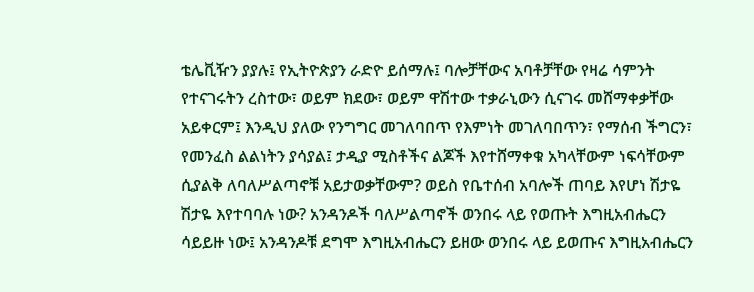ቴሌቪዥን ያያሉ፤ የኢትዮጵያን ራድዮ ይሰማሉ፤ ባሎቻቸውና አባቶቻቸው የዛሬ ሳምንት የተናገሩትን ረስተው፣ ወይም ክደው፣ ወይም ዋሽተው ተቃራኒውን ሲናገሩ መሸማቀቃቸው አይቀርም፤ እንዲህ ያለው የንግግር መገለባበጥ የእምነት መገለባበጥን፣ የማሰብ ችግርን፣ የመንፈስ ልልነትን ያሳያል፤ ታዲያ ሚስቶችና ልጆች እየተሸማቀቁ አካላቸውም ነፍሳቸውም ሲያልቅ ለባለሥልጣኖቹ አይታወቃቸውም? ወይስ የቤተሰብ አባሎች ጠባይ እየሆነ ሽታዬ ሽታዬ እየተባባሉ ነው? አንዳንዶች ባለሥልጣኖች ወንበሩ ላይ የወጡት እግዚአብሔርን ሳይይዙ ነው፤ አንዳንዶቹ ደግሞ እግዚአብሔርን ይዘው ወንበሩ ላይ ይወጡና እግዚአብሔርን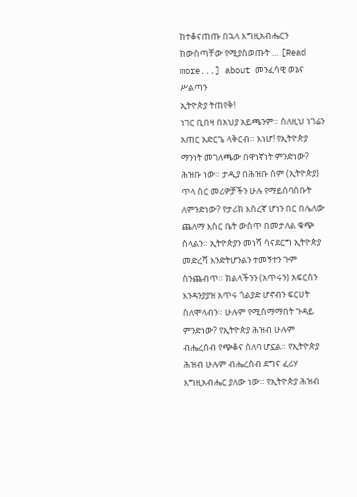ከተቆናጠጡ በኋላ እግዚአብሔርን ከውስጣቸው የሚያስወጡት … [Read more...] about መንፈሳዊ ወኔና ሥልጣን
ኢትዮጵያ ትጠየቅ!
ነገር ቢበዛ በአህያ አይጫንም። ስለዚህ ነገሬን አጠር አድርጌ ላቅርብ። እነሆ! የኢትዮጵያ ማንነት መገለጫው በዋነኛነት ምንድነው? ሕዝቡ ነው። ታዲያ በሕዝቡ ስም (ኢትዮጵያ) ጥላ ስር መሪዎቻችን ሁሉ የማይሰባሰቡት ለምንድነው? የታሪክ እስረኛ ሆነን በር በሌለው ጨለማ እስር ቤት ውስጥ በመታለል ቁጭ ስላልን። ኢትዮጵያን መነሻ ሳናደርግ ኢትዮጵያ መድረሻ እንድትሆንልን ተመኝተን ጉም ስንጨብጥ። ክልላችንን (አጥሩን) አፍርሰን እንዳንያያዝ አጥሩ ጎልያድ ሆኖብን ፍርሀት ስለሞላብን። ሁሉም የሚስማማበት ጉዳይ ምንድነው? የኢትዮጵያ ሕዝብ ሁሉም ብሔረሰብ የጭቆና ሰለባ ሆኗል። የኢትዮጵያ ሕዝብ ሁሉም ብሔረሰብ ደግና ፈሪሃ እግዚአብሔር ያለው ነው። የኢትዮጵያ ሕዝብ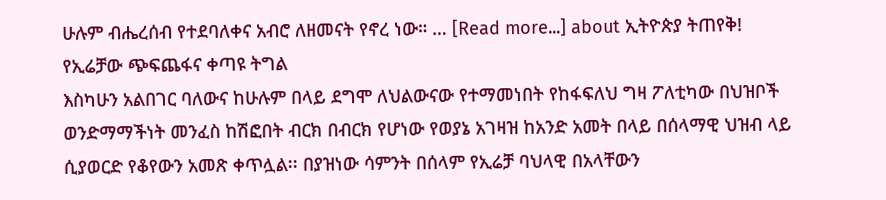ሁሉም ብሔረሰብ የተደባለቀና አብሮ ለዘመናት የኖረ ነው። … [Read more...] about ኢትዮጵያ ትጠየቅ!
የኢሬቻው ጭፍጨፋና ቀጣዩ ትግል
እስካሁን አልበገር ባለውና ከሁሉም በላይ ደግሞ ለህልውናው የተማመነበት የከፋፍለህ ግዛ ፖለቲካው በህዝቦች ወንድማማችነት መንፈስ ከሽፎበት ብርክ በብርክ የሆነው የወያኔ አገዛዝ ከአንድ አመት በላይ በሰላማዊ ህዝብ ላይ ሲያወርድ የቆየውን አመጽ ቀጥሏል፡፡ በያዝነው ሳምንት በሰላም የኢሬቻ ባህላዊ በአላቸውን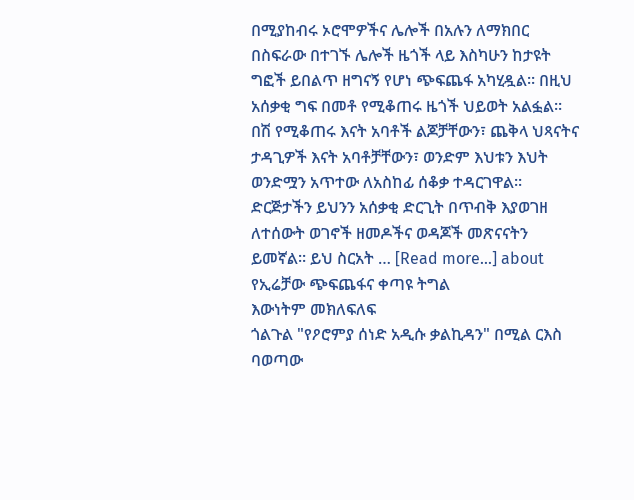በሚያከብሩ ኦሮሞዎችና ሌሎች በአሉን ለማክበር በስፍራው በተገኙ ሌሎች ዜጎች ላይ እስካሁን ከታዩት ግፎች ይበልጥ ዘግናኝ የሆነ ጭፍጨፋ አካሂዷል፡፡ በዚህ አሰቃቂ ግፍ በመቶ የሚቆጠሩ ዜጎች ህይወት አልፏል፡፡ በሽ የሚቆጠሩ እናት አባቶች ልጆቻቸውን፣ ጨቅላ ህጻናትና ታዳጊዎች እናት አባቶቻቸውን፣ ወንድም እህቱን እህት ወንድሟን አጥተው ለአስከፊ ሰቆቃ ተዳርገዋል፡፡ ድርጅታችን ይህንን አሰቃቂ ድርጊት በጥብቅ እያወገዘ ለተሰውት ወገኖች ዘመዶችና ወዳጆች መጽናናትን ይመኛል፡፡ ይህ ስርአት … [Read more...] about የኢሬቻው ጭፍጨፋና ቀጣዩ ትግል
እውነትም መክለፍለፍ
ጎልጉል "የዖሮምያ ሰነድ አዲሱ ቃልኪዳን" በሚል ርእስ ባወጣው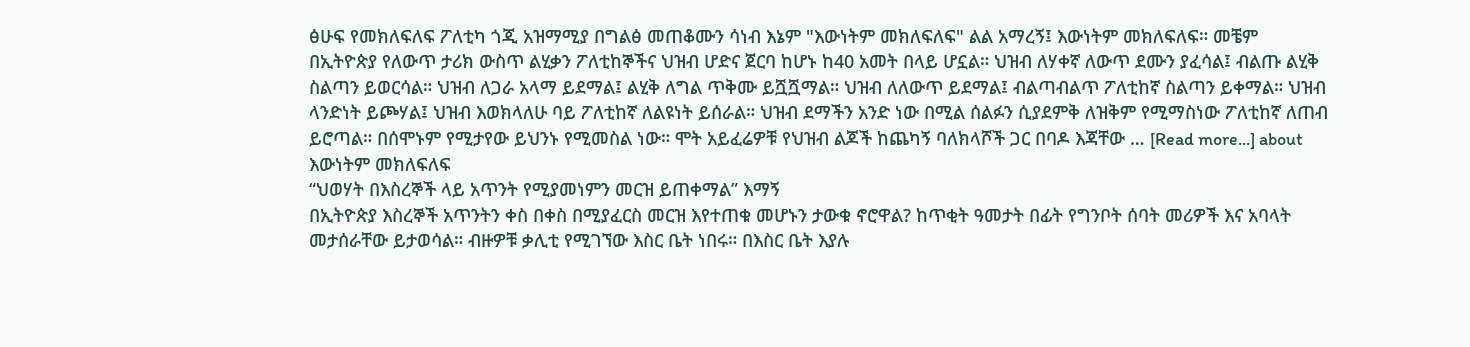ፅሁፍ የመክለፍለፍ ፖለቲካ ጎጂ አዝማሚያ በግልፅ መጠቆሙን ሳነብ እኔም "እውነትም መክለፍለፍ" ልል አማረኝ፤ እውነትም መክለፍለፍ። መቼም በኢትዮጵያ የለውጥ ታሪክ ውስጥ ልሂቃን ፖለቲከኞችና ህዝብ ሆድና ጀርባ ከሆኑ ከ40 አመት በላይ ሆኗል። ህዝብ ለሃቀኛ ለውጥ ደሙን ያፈሳል፤ ብልጡ ልሂቅ ስልጣን ይወርሳል። ህዝብ ለጋራ አላማ ይደማል፤ ልሂቅ ለግል ጥቅሙ ይሿሿማል። ህዝብ ለለውጥ ይደማል፤ ብልጣብልጥ ፖለቲከኛ ስልጣን ይቀማል። ህዝብ ላንድነት ይጮሃል፤ ህዝብ እወክላለሁ ባይ ፖለቲከኛ ለልዩነት ይሰራል። ህዝብ ደማችን አንድ ነው በሚል ሰልፉን ሲያደምቅ ለዝቅም የሚማስነው ፖለቲከኛ ለጠብ ይሮጣል። በሰሞኑም የሚታየው ይህንኑ የሚመስል ነው። ሞት አይፈሬዎቹ የህዝብ ልጆች ከጨካኝ ባለክላሾች ጋር በባዶ እጃቸው … [Read more...] about እውነትም መክለፍለፍ
“ህወሃት በእስረኞች ላይ አጥንት የሚያመነምን መርዝ ይጠቀማል” እማኝ
በኢትዮጵያ እስረኞች አጥንትን ቀስ በቀስ በሚያፈርስ መርዝ እየተጠቁ መሆኑን ታውቁ ኖሮዋል? ከጥቂት ዓመታት በፊት የግንቦት ሰባት መሪዎች እና አባላት መታሰራቸው ይታወሳል። ብዙዎቹ ቃሊቲ የሚገኘው እስር ቤት ነበሩ። በእስር ቤት እያሉ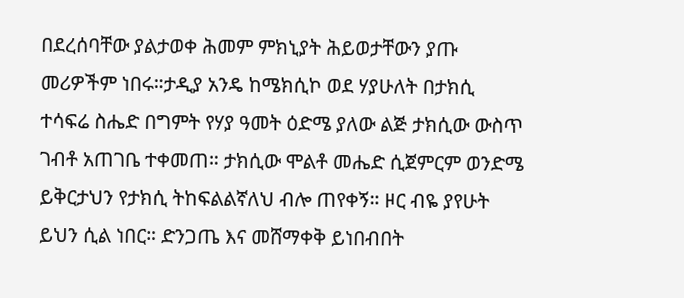በደረሰባቸው ያልታወቀ ሕመም ምክኒያት ሕይወታቸውን ያጡ መሪዎችም ነበሩ።ታዲያ አንዴ ከሜክሲኮ ወደ ሃያሁለት በታክሲ ተሳፍሬ ስሔድ በግምት የሃያ ዓመት ዕድሜ ያለው ልጅ ታክሲው ውስጥ ገብቶ አጠገቤ ተቀመጠ። ታክሲው ሞልቶ መሔድ ሲጀምርም ወንድሜ ይቅርታህን የታክሲ ትከፍልልኛለህ ብሎ ጠየቀኝ። ዞር ብዬ ያየሁት ይህን ሲል ነበር። ድንጋጤ እና መሸማቀቅ ይነበብበት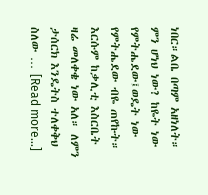ነበር።ልቤ በጣም አዘነለት። ምን ሆነህ ነው? ከዬት ነው የምትሔደው፤ወዴት ነው የምትሔደው ብዬ ጠየኩት። እርሱም ከቃሊቲ እስርቤት ዛሬ መለቀቄ ነው አለ። ለምን ታሰርክ እንዴትስ ተለቀቅህ ስለው … [Read more...]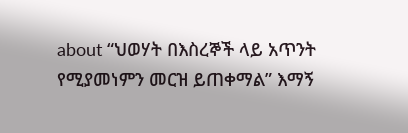about “ህወሃት በእስረኞች ላይ አጥንት የሚያመነምን መርዝ ይጠቀማል” እማኝ